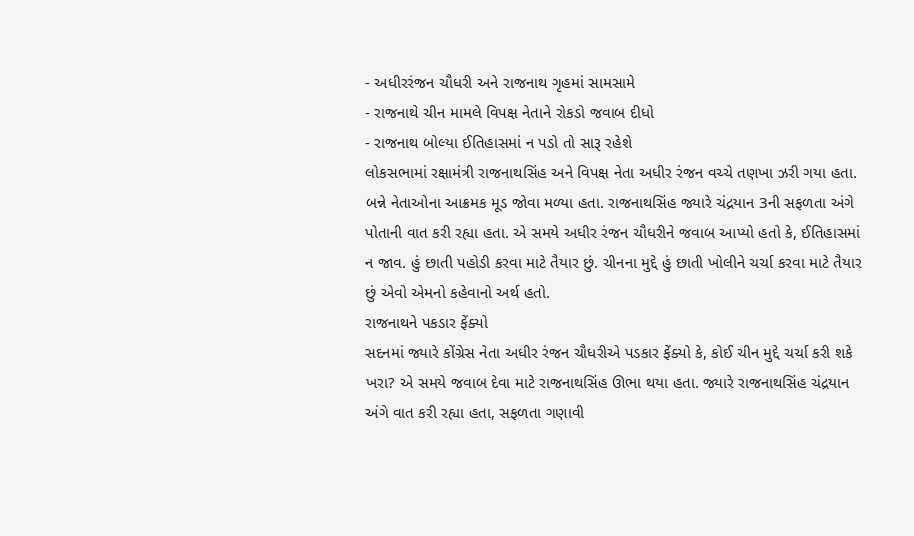- અધીરરંજન ચૌધરી અને રાજનાથ ગૃહમાં સામસામે
- રાજનાથે ચીન મામલે વિપક્ષ નેતાને રોકડો જવાબ દીધો
- રાજનાથ બોલ્યા ઈતિહાસમાં ન પડો તો સારૂ રહેશે
લોકસભામાં રક્ષામંત્રી રાજનાથસિંહ અને વિપક્ષ નેતા અધીર રંજન વચ્ચે તણખા ઝરી ગયા હતા. બન્ને નેતાઓના આક્રમક મૂડ જોવા મળ્યા હતા. રાજનાથસિંહ જ્યારે ચંદ્રયાન 3ની સફળતા અંગે પોતાની વાત કરી રહ્યા હતા. એ સમયે અધીર રંજન ચૌધરીને જવાબ આપ્યો હતો કે, ઈતિહાસમાં ન જાવ. હું છાતી પહોડી કરવા માટે તૈયાર છું. ચીનના મુદ્દે હું છાતી ખોલીને ચર્ચા કરવા માટે તૈયાર છું એવો એમનો કહેવાનો અર્થ હતો.
રાજનાથને પકડાર ફેંક્યો
સદનમાં જ્યારે કોંગ્રેસ નેતા અધીર રંજન ચૌધરીએ પડકાર ફેંક્યો કે, કોઈ ચીન મુદ્દે ચર્ચા કરી શકે ખરા? એ સમયે જવાબ દેવા માટે રાજનાથસિંહ ઊભા થયા હતા. જ્યારે રાજનાથસિંહ ચંદ્રયાન અંગે વાત કરી રહ્યા હતા, સફળતા ગણાવી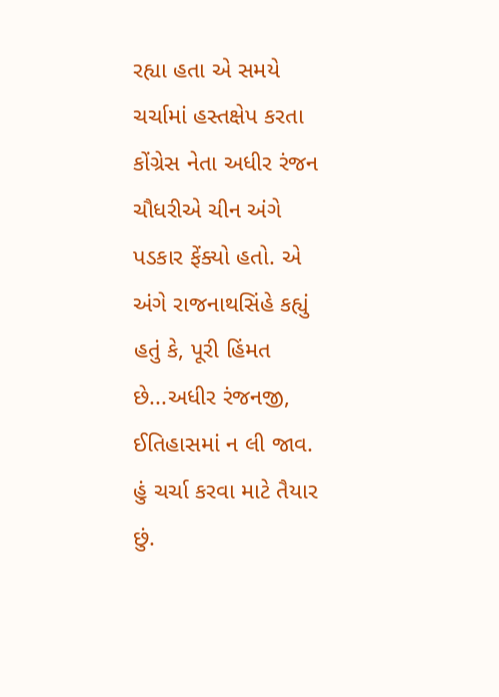રહ્યા હતા એ સમયે ચર્ચામાં હસ્તક્ષેપ કરતા કોંગ્રેસ નેતા અધીર રંજન ચૌધરીએ ચીન અંગે પડકાર ફેંક્યો હતો. એ અંગે રાજનાથસિંહે કહ્યું હતું કે, પૂરી હિંમત છે...અધીર રંજનજી, ઈતિહાસમાં ન લી જાવ. હું ચર્ચા કરવા માટે તૈયાર છું.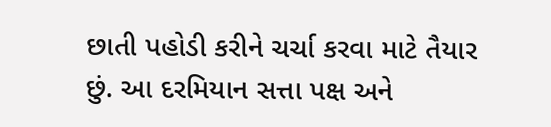છાતી પહોડી કરીને ચર્ચા કરવા માટે તૈયાર છું. આ દરમિયાન સત્તા પક્ષ અને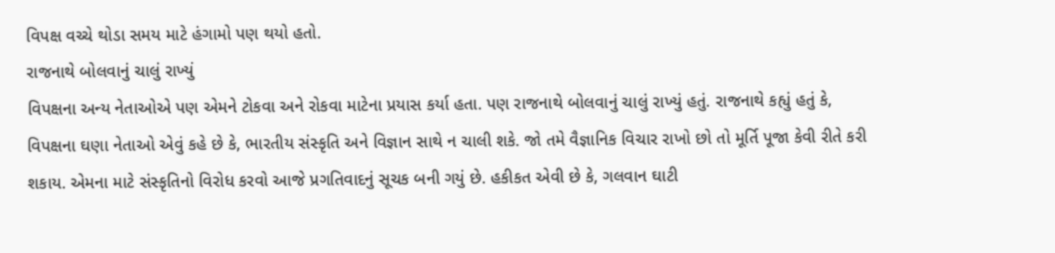વિપક્ષ વચ્ચે થોડા સમય માટે હંગામો પણ થયો હતો.
રાજનાથે બોલવાનું ચાલું રાખ્યું
વિપક્ષના અન્ય નેતાઓએ પણ એમને ટોકવા અને રોકવા માટેના પ્રયાસ કર્યા હતા. પણ રાજનાથે બોલવાનું ચાલું રાખ્યું હતું. રાજનાથે કહ્યું હતું કે, વિપક્ષના ઘણા નેતાઓ એવું કહે છે કે, ભારતીય સંસ્કૃતિ અને વિજ્ઞાન સાથે ન ચાલી શકે. જો તમે વૈજ્ઞાનિક વિચાર રાખો છો તો મૂર્તિ પૂજા કેવી રીતે કરી શકાય. એમના માટે સંસ્કૃતિનો વિરોધ કરવો આજે પ્રગતિવાદનું સૂચક બની ગયું છે. હકીકત એવી છે કે, ગલવાન ઘાટી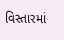વિસ્તારમાં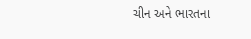ચીન અને ભારતના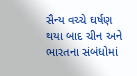સૈન્ય વચ્ચે ઘર્ષણ થયા બાદ ચીન અને ભારતના સંબંધોમાં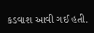કડવાશ આવી ગઈ હતી.